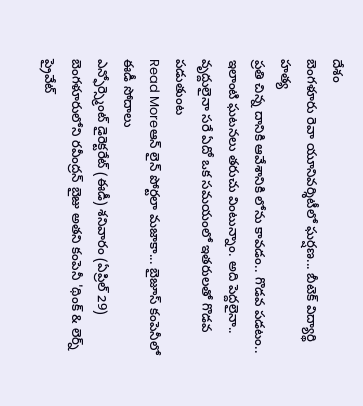దేశం
బెంగళూరు రెవా యూనివర్శిటీలో ఘర్షణ... బీటెక్ విద్యార్థి హత్య
ప్రతి చిన్న దానికి ఆవేశానికి లోను కావడం.. గొడవ పడటం.. ఇలాంటి ఘటనలు తరుచు వింటున్నాం. అది పెద్దలైనా.. వృద్దులైనా సరే ఏదో ఒక సమయంలో ఇతరులతో గొడవ పడుతుంట
Read Moreఆన్ లైన్ పోర్టలా మజాకా... బైజూస్ కంపెనీలో ఈడీ సోదాలు
ఎన్ఫోర్స్మెంట్ డైరెక్టరేట్ (ఈడీ) శనివారం (ఏప్రిల్ 29) బెంగళూరులోని రవీంద్రన్ బైజు అతని కంపెనీ 'థింక్ & లెర్న్ ప్రైవేట్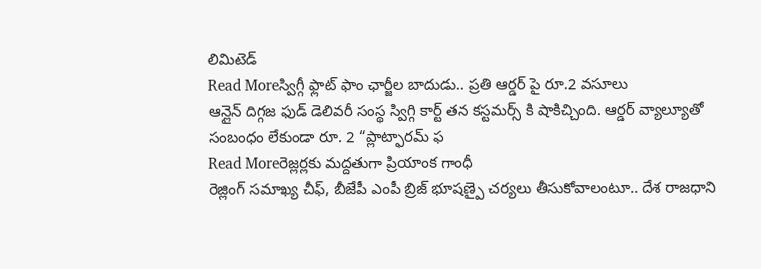లిమిటెడ్
Read Moreస్విగ్గీ ఫ్లాట్ ఫాం ఛార్జీల బాదుడు.. ప్రతి ఆర్డర్ పై రూ.2 వసూలు
ఆన్లైన్ దిగ్గజ ఫుడ్ డెలివరీ సంస్థ స్విగ్గి కార్ట్ తన కస్టమర్స్ కి షాకిచ్చింది. ఆర్డర్ వ్యాల్యూతో సంబంధం లేకుండా రూ. 2 “ప్లాట్ఫారమ్ ఫ
Read Moreరెజ్లర్లకు మద్దతుగా ప్రియాంక గాంధీ
రెజ్లింగ్ సమాఖ్య చీఫ్, బీజేపీ ఎంపీ బ్రిజ్ భూషణ్పై చర్యలు తీసుకోవాలంటూ.. దేశ రాజధాని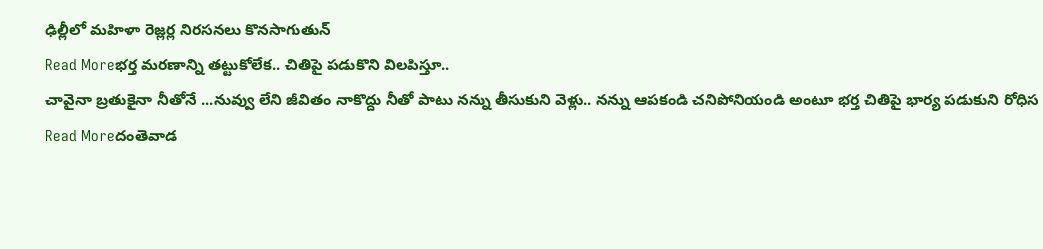ఢిల్లీలో మహిళా రెజ్లర్ల నిరసనలు కొనసాగుతున్
Read Moreభర్త మరణాన్ని తట్టుకోలేక.. చితిపై పడుకొని విలపిస్తూ..
చావైనా బ్రతుకైనా నీతోనే ...నువ్వు లేని జీవితం నాకొద్దు నీతో పాటు నన్ను తీసుకుని వెళ్లు.. నన్ను ఆపకండి చనిపోనియండి అంటూ భర్త చితిపై భార్య పడుకుని రోధిస
Read Moreదంతెవాడ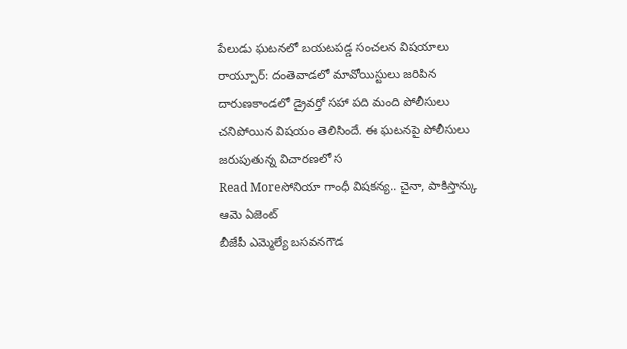పేలుడు ఘటనలో బయటపడ్డ సంచలన విషయాలు
రాయ్పూర్: దంతెవాడలో మావోయిస్టులు జరిపిన దారుణకాండలో డ్రైవర్తో సహా పది మంది పోలీసులు చనిపోయిన విషయం తెలిసిందే. ఈ ఘటనపై పోలీసులు జరుపుతున్న విచారణలో స
Read Moreసోనియా గాంధీ విషకన్య.. చైనా, పాకిస్తాన్కు ఆమె ఏజెంట్
బీజేపీ ఎమ్మెల్యే బసవనగౌడ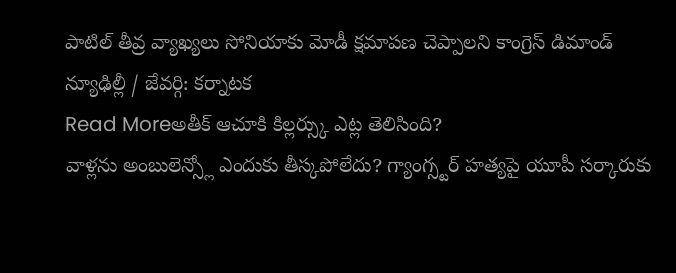పాటిల్ తీవ్ర వ్యాఖ్యలు సోనియాకు మోడీ క్షమాపణ చెప్పాలని కాంగ్రెస్ డిమాండ్ న్యూఢిల్లీ / జేవర్గి: కర్నాటక
Read Moreఅతీక్ ఆచూకి కిల్లర్స్కు ఎట్ల తెలిసింది?
వాళ్లను అంబులెన్స్లో ఎందుకు తీస్కపోలేదు? గ్యాంగ్స్టర్ హత్యపై యూపీ సర్కారుకు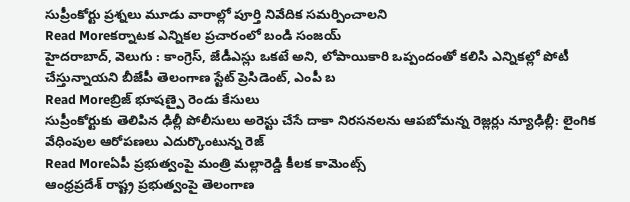సుప్రీంకోర్టు ప్రశ్నలు మూడు వారాల్లో పూర్తి నివేదిక సమర్పించాలని
Read Moreకర్నాటక ఎన్నికల ప్రచారంలో బండి సంజయ్
హైదరాబాద్, వెలుగు : కాంగ్రెస్, జేడీఎస్లు ఒకటే అని, లోపాయికారి ఒప్పందంతో కలిసి ఎన్నికల్లో పోటీ చేస్తున్నాయని బీజేపీ తెలంగాణ స్టేట్ ప్రెసిడెంట్, ఎంపీ బ
Read Moreబ్రిజ్ భూషణ్పై రెండు కేసులు
సుప్రీంకోర్టుకు తెలిపిన ఢిల్లీ పోలీసులు అరెస్టు చేసే దాకా నిరసనలను ఆపబోమన్న రెజ్లర్లు న్యూఢిల్లీ: లైంగిక వేధింపుల ఆరోపణలు ఎదుర్కొంటున్న రెజ్
Read Moreఏపీ ప్రభుత్వంపై మంత్రి మల్లారెడ్డి కీలక కామెంట్స్
ఆంధ్రప్రదేశ్ రాష్ట్ర ప్రభుత్వంపై తెలంగాణ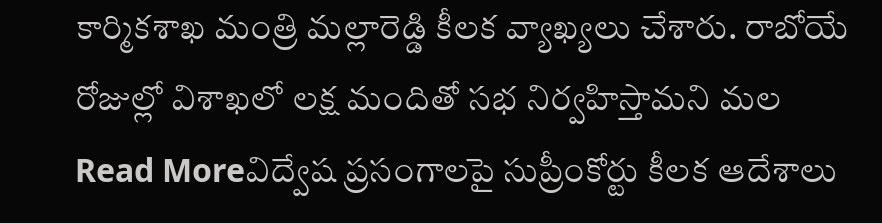కార్మికశాఖ మంత్రి మల్లారెడ్డి కీలక వ్యాఖ్యలు చేశారు. రాబోయే రోజుల్లో విశాఖలో లక్ష మందితో సభ నిర్వహిస్తామని మల
Read Moreవిద్వేష ప్రసంగాలపై సుప్రీంకోర్టు కీలక ఆదేశాలు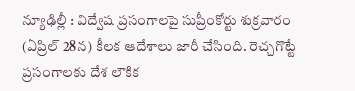న్యూఢిల్లీ : విద్వేష ప్రసంగాలపై సుప్రీంకోర్టు శుక్రవారం (ఏప్రిల్ 28న) కీలక ఆదేశాలు జారీ చేసింది. రెచ్చగొట్టే ప్రసంగాలకు దేశ లౌకిక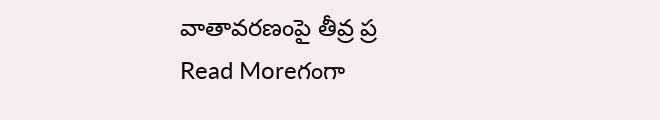వాతావరణంపై తీవ్ర ప్ర
Read Moreగంగా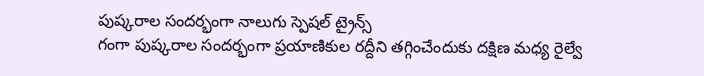పుష్కరాల సందర్భంగా నాలుగు స్పెషల్ ట్రైన్స్
గంగా పుష్కరాల సందర్భంగా ప్రయాణికుల రద్దీని తగ్గించేందుకు దక్షిణ మధ్య రైల్వే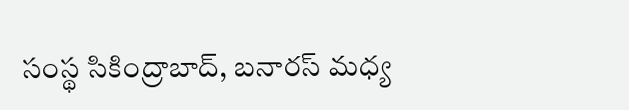సంస్థ సికింద్రాబాద్, బనారస్ మధ్య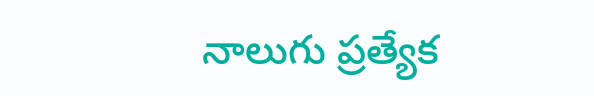నాలుగు ప్రత్యేక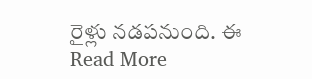రైళ్లు నడపనుంది. ఈ
Read More